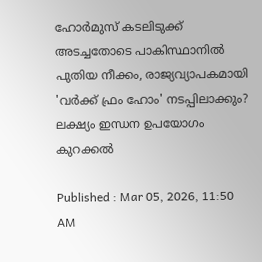ഹോർമുസ് കടലിടുക്ക് അടച്ചതോടെ പാകിസ്ഥാനിൽ പുതിയ നീക്കം, രാജ്യവ്യാപകമായി 'വർക്ക് ഫ്രം ഹോം' നടപ്പിലാക്കും? ലക്ഷ്യം ഇന്ധന ഉപയോഗം കുറക്കൽ

Published : Mar 05, 2026, 11:50 AM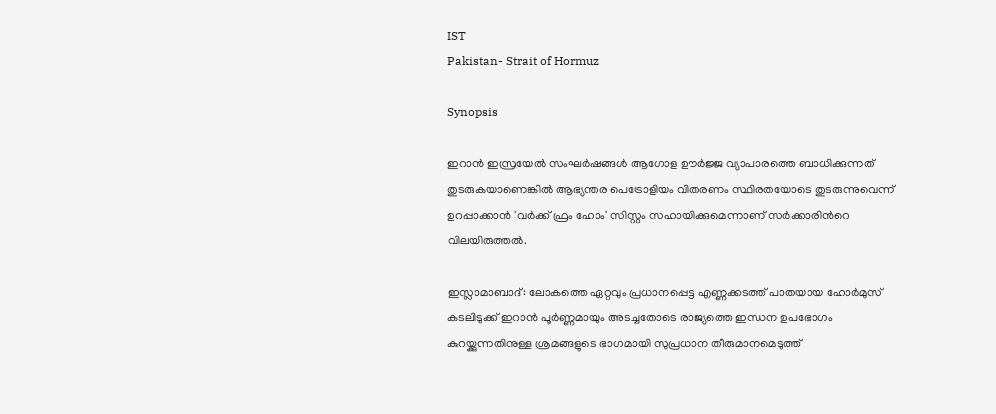IST
Pakistan- Strait of Hormuz

Synopsis

ഇറാൻ ഇസ്രയേൽ സംഘർഷങ്ങൾ ആഗോള ഊർജ്ജ വ്യാപാരത്തെ ബാധിക്കുന്നത് തുടരുകയാണെങ്കിൽ ആഭ്യന്തര പെട്രോളിയം വിതരണം സ്ഥിരതയോടെ തുടരുന്നുവെന്ന് ഉറപ്പാക്കാൻ 'വർക്ക് ഫ്രം ഹോം' സിസ്റ്റം സഹായിക്കുമെന്നാണ് സ‍ർക്കാരിന്‍റെ വിലയിരുത്തൽ.

ഇസ്ലാമാബാദ്: ലോകത്തെ ഏറ്റവും പ്രധാനപ്പെട്ട എണ്ണക്കടത്ത് പാതയായ ഹോർമുസ് കടലിടുക്ക് ഇറാൻ പൂർണ്ണമായും അടച്ചതോടെ രാജ്യത്തെ ഇന്ധന ഉപഭോഗം കുറയ്ക്കുന്നതിനുള്ള ശ്രമങ്ങളുടെ ഭാഗമായി സുപ്രധാന തീരുമാനമെടുത്ത്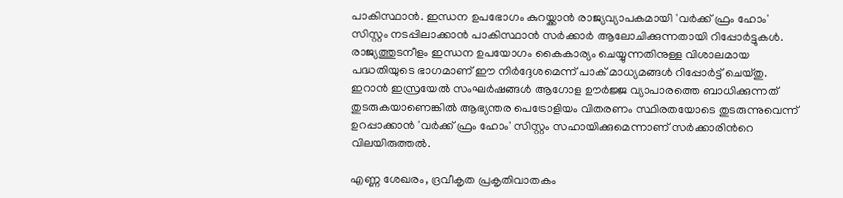പാകിസ്ഥാൻ. ഇന്ധന ഉപഭോഗം കുറയ്ക്കാൻ രാജ്യവ്യാപകമായി 'വർക്ക് ഫ്രം ഹോം' സിസ്റ്റം നടപ്പിലാക്കാൻ പാകിസ്ഥാൻ സർക്കാർ ആലോചിക്കുന്നതായി റിപ്പോർട്ടുകൾ. രാജ്യത്തുടനീളം ഇന്ധന ഉപയോഗം കൈകാര്യം ചെയ്യുന്നതിനുള്ള വിശാലമായ പദ്ധതിയുടെ ഭാഗമാണ് ഈ നിർദ്ദേശമെന്ന് പാക് മാധ്യമങ്ങൾ റിപ്പോർട്ട് ചെയ്തു. ഇറാൻ ഇസ്രയേൽ സംഘർഷങ്ങൾ ആഗോള ഊർജ്ജ വ്യാപാരത്തെ ബാധിക്കുന്നത് തുടരുകയാണെങ്കിൽ ആഭ്യന്തര പെട്രോളിയം വിതരണം സ്ഥിരതയോടെ തുടരുന്നുവെന്ന് ഉറപ്പാക്കാൻ 'വർക്ക് ഫ്രം ഹോം' സിസ്റ്റം സഹായിക്കുമെന്നാണ് സ‍ർക്കാരിന്‍റെ വിലയിരുത്തൽ.

എണ്ണ ശേഖരം, ദ്രവീകൃത പ്രകൃതിവാതകം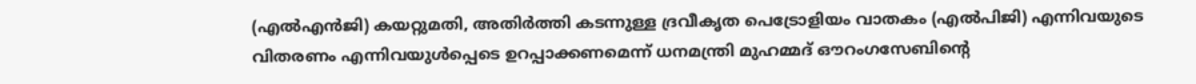(എൽഎൻജി) കയറ്റുമതി, അതിർത്തി കടന്നുള്ള ദ്രവീകൃത പെട്രോളിയം വാതകം (എൽപിജി) എന്നിവയുടെ വിതരണം എന്നിവയുൾപ്പെടെ ഉറപ്പാക്കണമെന്ന് ധനമന്ത്രി മുഹമ്മദ് ഔറംഗസേബിന്റെ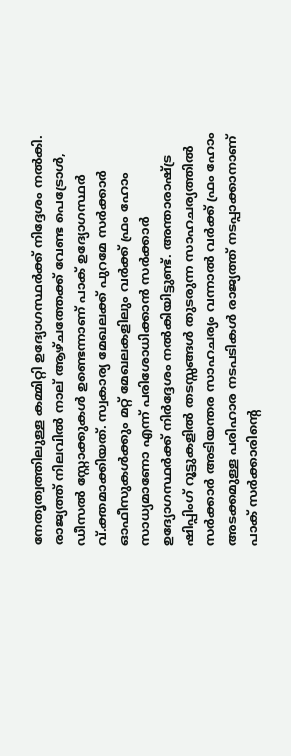നേതൃത്വത്തിലുള്ള കമ്മിറ്റി ഉദ്യോഗസ്ഥർക്ക് നി‍ദ്ദേശം നൽകി. രാജ്യത്ത് നിലവിൽ നാല് ആഴ്ചത്തേക്ക് വേണ്ട പെട്രോൾ, ഡീസൽ സ്റ്റോക്കുകൾ ഉണ്ടെന്നാണ് പാക് ഉദ്യോഗസ്ഥർ വ്.ക്തമാക്കിയത്. സ്വകാര്യ മേഖലക്ക് പുറമേ സർക്കാർ ഓഫീസുകൾക്കും മറ്റ് മേഖലകളിലും വർക്ക് ഫ്രം ഹോം സാധ്യമാണോ എന്ന് പരിശോധിക്കാൻ സർക്കാർ ഉദ്യോഗസ്ഥർക്ക് നിർദ്ദേശം നൽകിയിട്ടുണ്ട്. അന്താരാഷ്ട്ര ഷിപ്പിംഗ് റൂട്ടുകളിൽ തടസ്സങ്ങൾ തുടരുന്ന സാഹചര്യത്തിൽ സർക്കാർ അടിയന്തര സാഹചര്യം വന്നാൽ വർക്ക് ഫ്രം ഹോം അടക്കമുള്ള പരിഹാര നടപടികൾ രാജ്യത്ത് നടപ്പാക്കാനാണ് പാക് സർക്കാരിന്‍റെ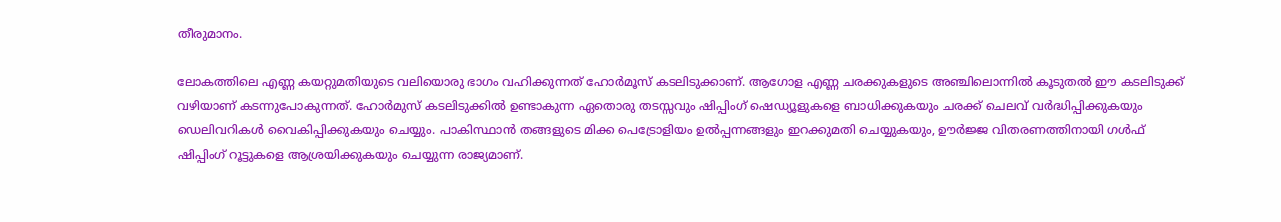തീരുമാനം.

ലോകത്തിലെ എണ്ണ കയറ്റുമതിയുടെ വലിയൊരു ഭാഗം വഹിക്കുന്നത് ഹോ‍ർമൂസ് കടലിടുക്കാണ്. ആഗോള എണ്ണ ചരക്കുകളുടെ അഞ്ചിലൊന്നിൽ കൂടുതൽ ഈ കടലിടുക്ക് വഴിയാണ് കടന്നുപോകുന്നത്. ഹോർമുസ് കടലിടുക്കിൽ ഉണ്ടാകുന്ന ഏതൊരു തടസ്സവും ഷിപ്പിംഗ് ഷെഡ്യൂളുകളെ ബാധിക്കുകയും ചരക്ക് ചെലവ് വർദ്ധിപ്പിക്കുകയും ഡെലിവറികൾ വൈകിപ്പിക്കുകയും ചെയ്യും. പാകിസ്ഥാൻ തങ്ങളുടെ മിക്ക പെട്രോളിയം ഉൽപ്പന്നങ്ങളും ഇറക്കുമതി ചെയ്യുകയും, ഊർജ്ജ വിതരണത്തിനായി ഗൾഫ് ഷിപ്പിംഗ് റൂട്ടുകളെ ആശ്രയിക്കുകയും ചെയ്യുന്ന രാജ്യമാണ്.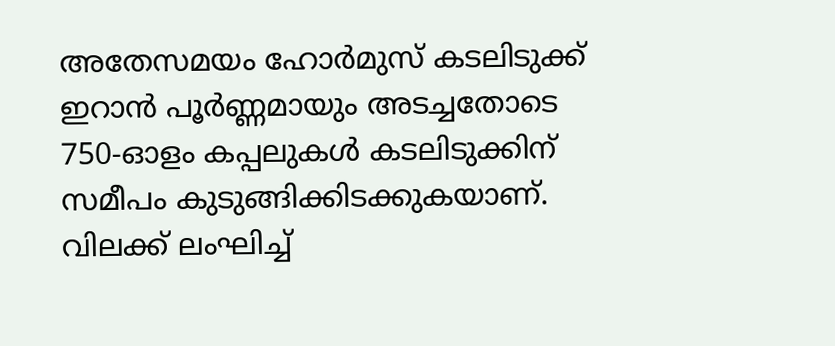അതേസമയം ഹോർമുസ് കടലിടുക്ക് ഇറാൻ പൂർണ്ണമായും അടച്ചതോടെ 750-ഓളം കപ്പലുകൾ കടലിടുക്കിന് സമീപം കുടുങ്ങിക്കിടക്കുകയാണ്. വിലക്ക് ലംഘിച്ച്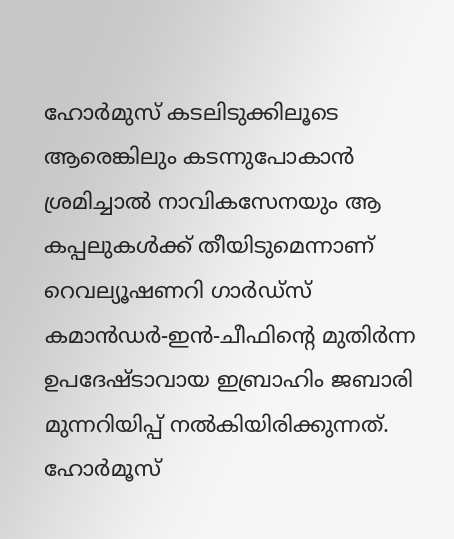ഹോർമുസ് കടലിടുക്കിലൂടെ ആരെങ്കിലും കടന്നുപോകാൻ ശ്രമിച്ചാൽ നാവികസേനയും ആ കപ്പലുകൾക്ക് തീയിടുമെന്നാണ് റെവല്യൂഷണറി ഗാർഡ്‌സ് കമാൻഡർ-ഇൻ-ചീഫിന്റെ മുതിർന്ന ഉപദേഷ്ടാവായ ഇബ്രാഹിം ജബാരി മുന്നറിയിപ്പ് നൽകിയിരിക്കുന്നത്. ഹോർമൂസ്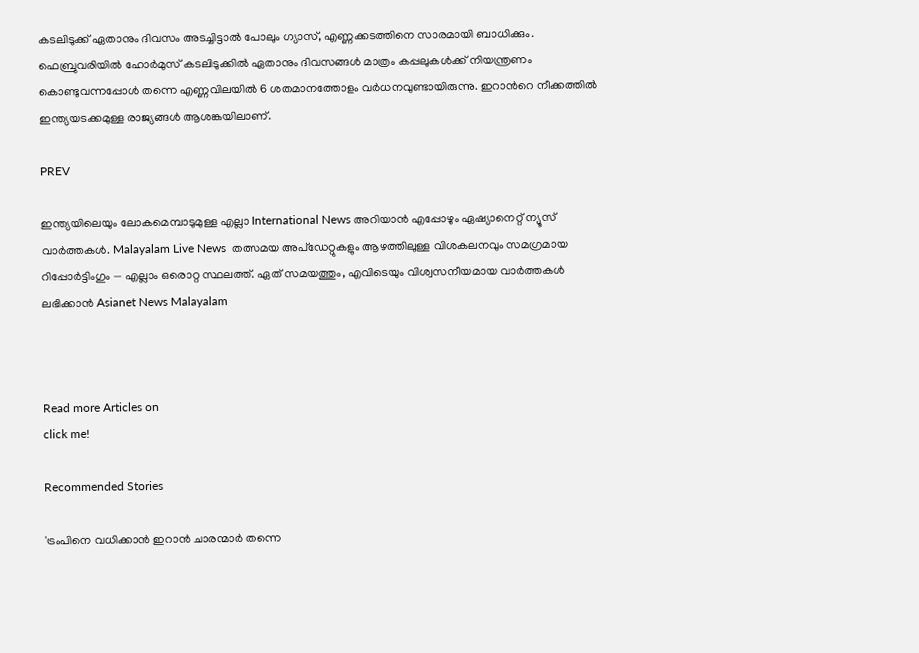കടലിടുക്ക് ഏതാനും ദിവസം അടച്ചിട്ടാല്‍ പോലും ഗ്യാസ്, എണ്ണക്കടത്തിനെ സാരമായി ബാധിക്കും. ഫെബ്രുവരിയിൽ ഹോ‍ർമുസ് കടലിടുക്കിൽ ഏതാനും ദിവസങ്ങൾ മാത്രം കപ്പലുകൾക്ക് നിയന്ത്രണം കൊണ്ടുവന്നപ്പോൾ തന്നെ എണ്ണവിലയിൽ 6 ശതമാനത്തോളം വർധനവുണ്ടായിരുന്നു. ഇറാന്‍റെ നീക്കത്തിൽ ഇന്ത്യയടക്കമുള്ള രാജ്യങ്ങൾ ആശങ്കയിലാണ്.

PREV

ഇന്ത്യയിലെയും ലോകമെമ്പാടുമുള്ള എല്ലാ International News അറിയാൻ എപ്പോഴും ഏഷ്യാനെറ്റ് ന്യൂസ് വാർത്തകൾ. Malayalam Live News  തത്സമയ അപ്‌ഡേറ്റുകളും ആഴത്തിലുള്ള വിശകലനവും സമഗ്രമായ റിപ്പോർട്ടിംഗും — എല്ലാം ഒരൊറ്റ സ്ഥലത്ത്. ഏത് സമയത്തും, എവിടെയും വിശ്വസനീയമായ വാർത്തകൾ ലഭിക്കാൻ Asianet News Malayalam



Read more Articles on
click me!

Recommended Stories

'ട്രംപിനെ വധിക്കാൻ ഇറാൻ ചാരന്മാർ തന്നെ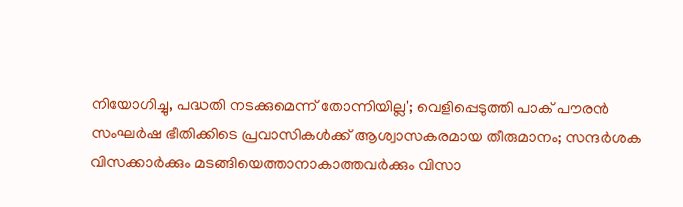നിയോഗിച്ചു, പദ്ധതി നടക്കുമെന്ന് തോന്നിയില്ല'; വെളിപ്പെടുത്തി പാക് പൗരൻ
സംഘർഷ ഭീതിക്കിടെ പ്രവാസികൾക്ക് ആശ്വാസകരമായ തീരുമാനം; സന്ദർശക വിസക്കാർക്കും മടങ്ങിയെത്താനാകാത്തവർക്കും വിസാ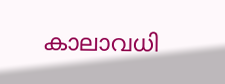കാലാവധി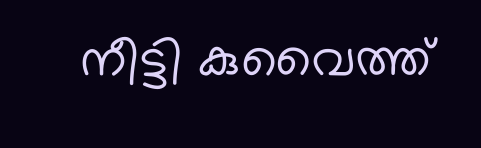നീട്ടി കുവൈത്ത്